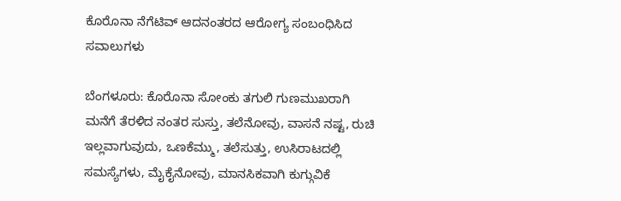ಕೊರೊನಾ ನೆಗೆಟಿವ್ ಆದನಂತರದ ಆರೋಗ್ಯ ಸಂಬಂಧಿಸಿದ ಸವಾಲುಗಳು

ಬೆಂಗಳೂರು: ಕೊರೊನಾ ಸೋಂಕು ತಗುಲಿ ಗುಣಮುಖರಾಗಿ ಮನೆಗೆ ತೆರಳಿದ ನಂತರ ಸುಸ್ತು, ತಲೆನೋವು, ವಾಸನೆ ನಷ್ಟ, ರುಚಿ ಇಲ್ಲವಾಗುವುದು, ಒಣಕೆಮ್ಮು, ತಲೆಸುತ್ತು, ಉಸಿರಾಟದಲ್ಲಿ ಸಮಸ್ಯೆಗಳು, ಮೈಕೈನೋವು, ಮಾನಸಿಕವಾಗಿ ಕುಗ್ಗುವಿಕೆ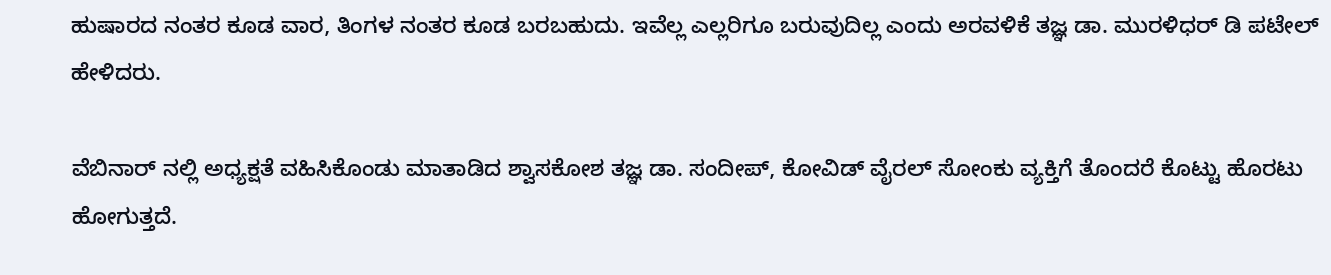ಹುಷಾರದ ನಂತರ ಕೂಡ ವಾರ, ತಿಂಗಳ ನಂತರ ಕೂಡ ಬರಬಹುದು. ಇವೆಲ್ಲ ಎಲ್ಲರಿಗೂ ಬರುವುದಿಲ್ಲ ಎಂದು ಅರವಳಿಕೆ ತಜ್ಞ ಡಾ. ಮುರಳಿಧರ್ ಡಿ ಪಟೇಲ್ ಹೇಳಿದರು.

ವೆಬಿನಾರ್ ನಲ್ಲಿ ಅಧ್ಯಕ್ಷತೆ ವಹಿಸಿಕೊಂಡು ಮಾತಾಡಿದ ಶ್ವಾಸಕೋಶ ತಜ್ಞ ಡಾ. ಸಂದೀಪ್, ಕೋವಿಡ್ ವೈರಲ್ ಸೋಂಕು ವ್ಯಕ್ತಿಗೆ ತೊಂದರೆ ಕೊಟ್ಟು ಹೊರಟು ಹೋಗುತ್ತದೆ.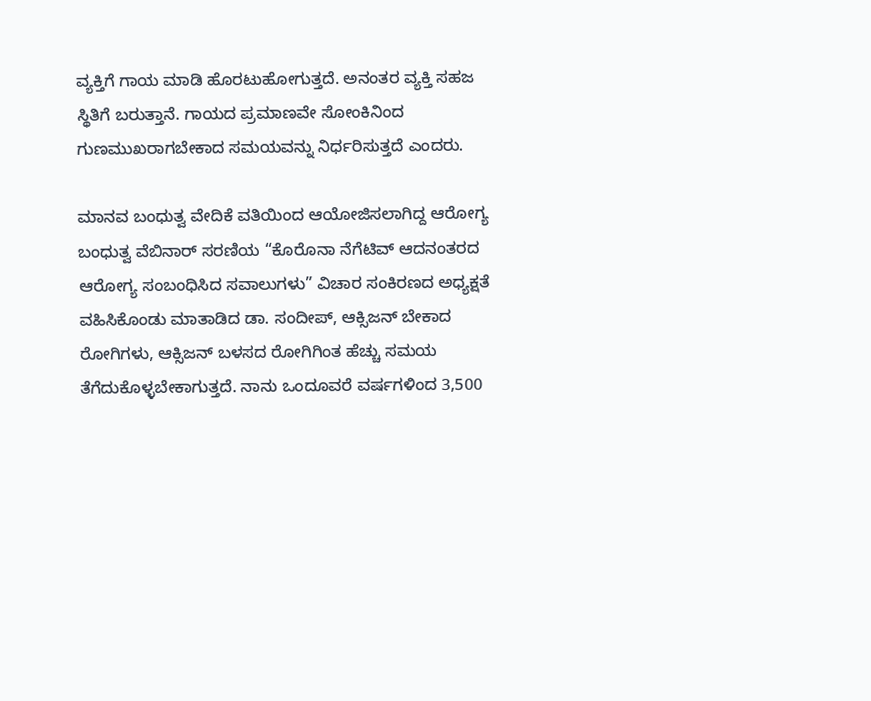ವ್ಯಕ್ತಿಗೆ ಗಾಯ ಮಾಡಿ ಹೊರಟುಹೋಗುತ್ತದೆ. ಅನಂತರ ವ್ಯಕ್ತಿ ಸಹಜ ಸ್ಥಿತಿಗೆ ಬರುತ್ತಾನೆ. ಗಾಯದ ಪ್ರಮಾಣವೇ ಸೋಂಕಿನಿಂದ ಗುಣಮುಖರಾಗಬೇಕಾದ ಸಮಯವನ್ನು ನಿರ್ಧರಿಸುತ್ತದೆ ಎಂದರು.

ಮಾನವ ಬಂಧುತ್ವ ವೇದಿಕೆ ವತಿಯಿಂದ ಆಯೋಜಿಸಲಾಗಿದ್ದ ಆರೋಗ್ಯ ಬಂಧುತ್ವ ವೆಬಿನಾರ್ ಸರಣಿಯ “ಕೊರೊನಾ ನೆಗೆಟಿವ್ ಆದನಂತರದ ಆರೋಗ್ಯ ಸಂಬಂಧಿಸಿದ ಸವಾಲುಗಳು” ವಿಚಾರ ಸಂಕಿರಣದ ಅಧ್ಯಕ್ಷತೆ ವಹಿಸಿಕೊಂಡು ಮಾತಾಡಿದ ಡಾ. ಸಂದೀಪ್, ಆಕ್ಸಿಜನ್ ಬೇಕಾದ ರೋಗಿಗಳು, ಆಕ್ಸಿಜನ್ ಬಳಸದ ರೋಗಿಗಿಂತ ಹೆಚ್ಚು ಸಮಯ ತೆಗೆದುಕೊಳ್ಳಬೇಕಾಗುತ್ತದೆ. ನಾನು ಒಂದೂವರೆ ವರ್ಷಗಳಿಂದ 3,500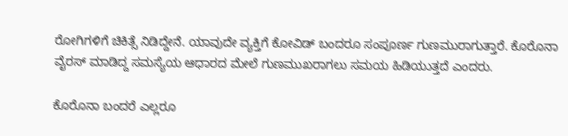ರೋಗಿಗಳಿಗೆ ಚಿಕಿತ್ಸೆ ನಿಡಿದ್ದೇನೆ. ಯಾವುದೇ ವ್ಯಕ್ತಿಗೆ ಕೋವಿಡ್ ಬಂದರೂ ಸಂಪೂರ್ಣ ಗುಣಮುರಾಗುತ್ತಾರೆ. ಕೊರೊನಾ ವೈರಸ್ ಮಾಡಿದ್ದ ಸಮಸ್ಯೆಯ ಆಧಾರದ ಮೇಲೆ ಗುಣಮುಖರಾಗಲು ಸಮಯ ಹಿಡಿಯುತ್ತದೆ ಎಂದರು.

ಕೊರೊನಾ ಬಂದರೆ ಎಲ್ಲರೂ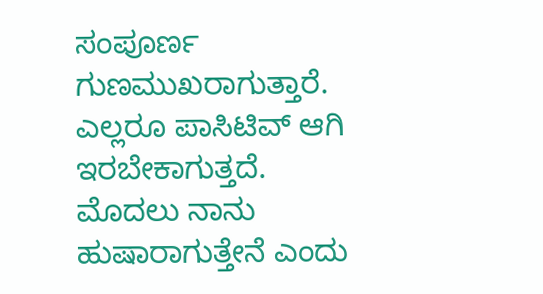ಸಂಪೂರ್ಣ ಗುಣಮುಖರಾಗುತ್ತಾರೆ. ಎಲ್ಲರೂ ಪಾಸಿಟಿವ್ ಆಗಿ ಇರಬೇಕಾಗುತ್ತದೆ. ಮೊದಲು ನಾನು ಹುಷಾರಾಗುತ್ತೇನೆ ಎಂದು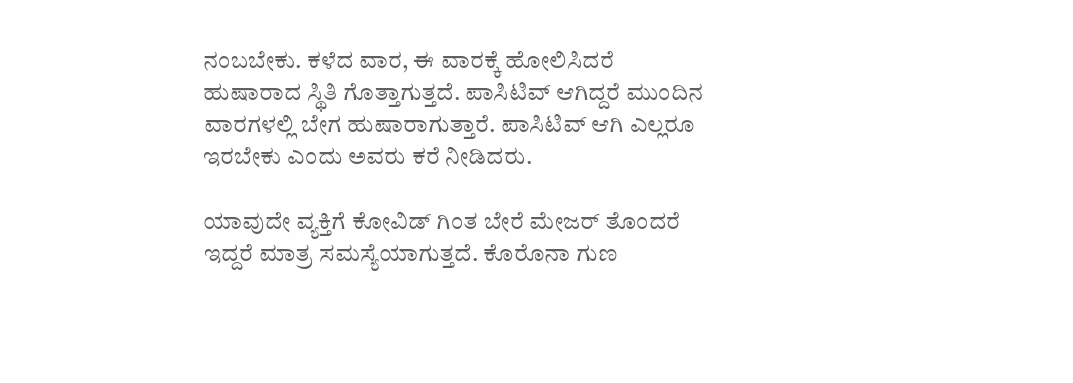ನಂಬಬೇಕು. ಕಳೆದ ವಾರ, ಈ ವಾರಕ್ಕೆ ಹೋಲಿಸಿದರೆ ಹುಷಾರಾದ ಸ್ಥಿತಿ ಗೊತ್ತಾಗುತ್ತದೆ. ಪಾಸಿಟಿವ್ ಆಗಿದ್ದರೆ ಮುಂದಿನ ವಾರಗಳಲ್ಲಿ ಬೇಗ ಹುಷಾರಾಗುತ್ತಾರೆ. ಪಾಸಿಟಿವ್ ಆಗಿ ಎಲ್ಲರೂ ಇರಬೇಕು ಎಂದು ಅವರು ಕರೆ ನೀಡಿದರು.

ಯಾವುದೇ ವ್ಯಕ್ತಿಗೆ ಕೋವಿಡ್ ಗಿಂತ ಬೇರೆ ಮೇಜರ್ ತೊಂದರೆ ಇದ್ದರೆ ಮಾತ್ರ ಸಮಸ್ಯೆಯಾಗುತ್ತದೆ. ಕೊರೊನಾ ಗುಣ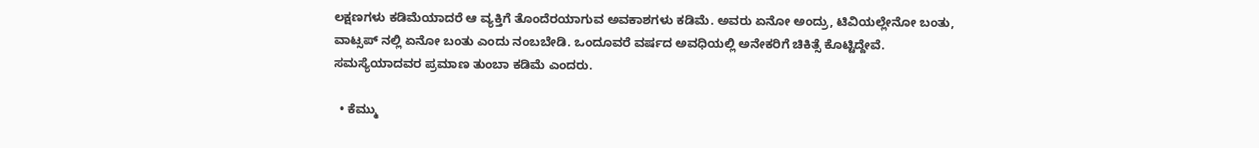ಲಕ್ಷಣಗಳು ಕಡಿಮೆಯಾದರೆ ಆ ವ್ಯಕ್ತಿಗೆ ತೊಂದೆರಯಾಗುವ ಅವಕಾಶಗಳು ಕಡಿಮೆ. ಅವರು ಏನೋ ಅಂದ್ರು, ಟಿವಿಯಲ್ಲೇನೋ ಬಂತು, ವಾಟ್ಸಪ್ ನಲ್ಲಿ ಏನೋ ಬಂತು ಎಂದು ನಂಬಬೇಡಿ. ಒಂದೂವರೆ ವರ್ಷದ ಅವಧಿಯಲ್ಲಿ ಅನೇಕರಿಗೆ ಚಿಕಿತ್ಸೆ ಕೊಟ್ಟಿದ್ದೇವೆ. ಸಮಸ್ಯೆಯಾದವರ ಪ್ರಮಾಣ ತುಂಬಾ ಕಡಿಮೆ ಎಂದರು.

  • ಕೆಮ್ಮು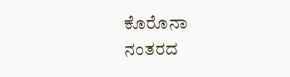ಕೊರೊನಾ ನಂತರದ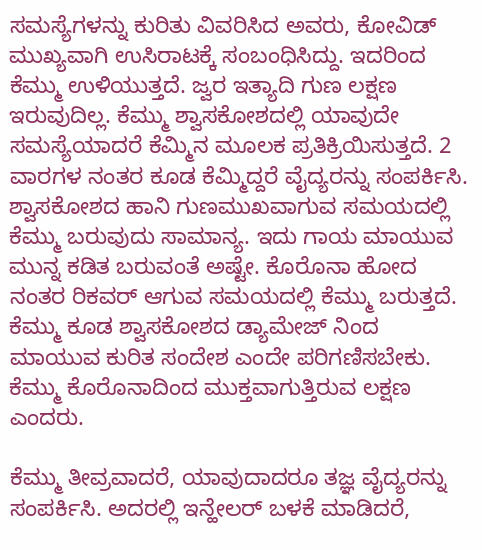ಸಮಸ್ಯೆಗಳನ್ನು ಕುರಿತು ವಿವರಿಸಿದ ಅವರು, ಕೋವಿಡ್ ಮುಖ್ಯವಾಗಿ ಉಸಿರಾಟಕ್ಕೆ ಸಂಬಂಧಿಸಿದ್ದು. ಇದರಿಂದ ಕೆಮ್ಮು ಉಳಿಯುತ್ತದೆ. ಜ್ವರ ಇತ್ಯಾದಿ ಗುಣ ಲಕ್ಷಣ ಇರುವುದಿಲ್ಲ. ಕೆಮ್ಮು ಶ್ವಾಸಕೋಶದಲ್ಲಿ ಯಾವುದೇ ಸಮಸ್ಯೆಯಾದರೆ ಕೆಮ್ಮಿನ ಮೂಲಕ ಪ್ರತಿಕ್ರಿಯಿಸುತ್ತದೆ. 2 ವಾರಗಳ ನಂತರ ಕೂಡ ಕೆಮ್ಮಿದ್ದರೆ ವೈದ್ಯರನ್ನು ಸಂಪರ್ಕಿಸಿ. ಶ್ವಾಸಕೋಶದ ಹಾನಿ ಗುಣಮುಖವಾಗುವ ಸಮಯದಲ್ಲಿ ಕೆಮ್ಮು ಬರುವುದು ಸಾಮಾನ್ಯ. ಇದು ಗಾಯ ಮಾಯುವ ಮುನ್ನ ಕಡಿತ ಬರುವಂತೆ ಅಷ್ಟೇ. ಕೊರೊನಾ ಹೋದ ನಂತರ ರಿಕವರ್ ಆಗುವ ಸಮಯದಲ್ಲಿ ಕೆಮ್ಮು ಬರುತ್ತದೆ. ಕೆಮ್ಮು ಕೂಡ ಶ್ವಾಸಕೋಶದ ಡ್ಯಾಮೇಜ್ ನಿಂದ ಮಾಯುವ ಕುರಿತ ಸಂದೇಶ ಎಂದೇ ಪರಿಗಣಿಸಬೇಕು. ಕೆಮ್ಮು ಕೊರೊನಾದಿಂದ ಮುಕ್ತವಾಗುತ್ತಿರುವ ಲಕ್ಷಣ ಎಂದರು.

ಕೆಮ್ಮು ತೀವ್ರವಾದರೆ, ಯಾವುದಾದರೂ ತಜ್ಞ ವೈದ್ಯರನ್ನು ಸಂಪರ್ಕಿಸಿ. ಅದರಲ್ಲಿ ಇನ್ಹೇಲರ್ ಬಳಕೆ ಮಾಡಿದರೆ,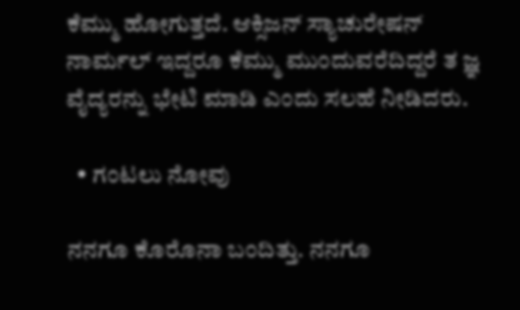ಕೆಮ್ಮು ಹೋಗುತ್ತದೆ. ಆಕ್ಸಿಜನ್ ಸ್ಯಾಚುರೇಷನ್ ನಾರ್ಮಲ್ ಇದ್ದರೂ ಕೆಮ್ಮು ಮುಂದುವರೆದಿದ್ದರೆ ತ ಜ್ಞ ವೈದ್ಯರನ್ನು ಭೇಟಿ ಮಾಡಿ ಎಂದು ಸಲಹೆ ನೀಡಿದರು.

  • ಗಂಟಲು ನೋವು

ನನಗೂ ಕೊರೊನಾ ಬಂದಿತ್ತು. ನನಗೂ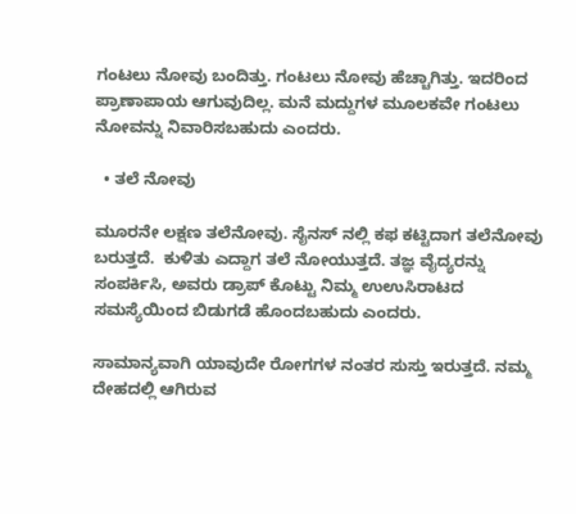ಗಂಟಲು ನೋವು ಬಂದಿತ್ತು. ಗಂಟಲು ನೋವು ಹೆಚ್ಚಾಗಿತ್ತು. ಇದರಿಂದ ಪ್ರಾಣಾಪಾಯ ಆಗುವುದಿಲ್ಲ. ಮನೆ ಮದ್ದುಗಳ ಮೂಲಕವೇ ಗಂಟಲು ನೋವನ್ನು ನಿವಾರಿಸಬಹುದು ಎಂದರು.

  • ತಲೆ ನೋವು

ಮೂರನೇ ಲಕ್ಷಣ ತಲೆನೋವು. ಸೈನಸ್ ನಲ್ಲಿ ಕಫ ಕಟ್ಟಿದಾಗ ತಲೆನೋವು ಬರುತ್ತದೆ.  ಕುಳಿತು ಎದ್ದಾಗ ತಲೆ ನೋಯುತ್ತದೆ. ತಜ್ಞ ವೈದ್ಯರನ್ನು ಸಂಪರ್ಕಿಸಿ, ಅವರು ಡ್ರಾಪ್ ಕೊಟ್ಟು ನಿಮ್ಮ ಉಉಸಿರಾಟದ ಸಮಸ್ಯೆಯಿಂದ ಬಿಡುಗಡೆ ಹೊಂದಬಹುದು ಎಂದರು.

ಸಾಮಾನ್ಯವಾಗಿ ಯಾವುದೇ ರೋಗಗಳ ನಂತರ ಸುಸ್ತು ಇರುತ್ತದೆ. ನಮ್ಮ ದೇಹದಲ್ಲಿ ಆಗಿರುವ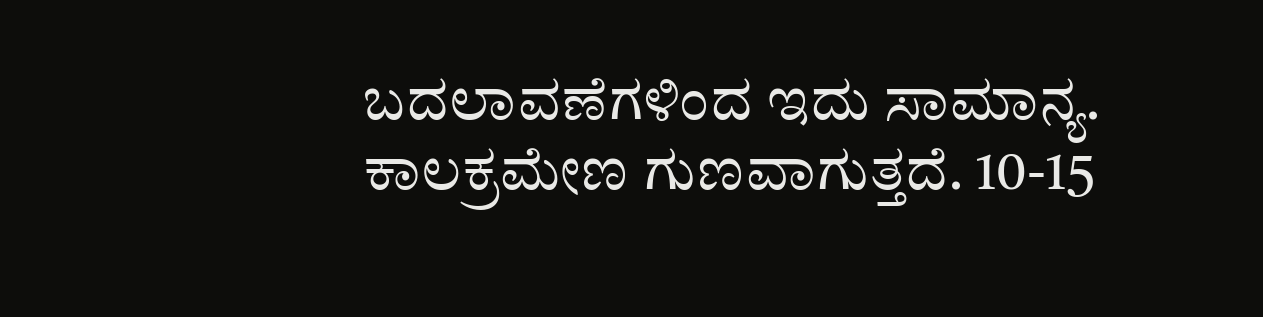ಬದಲಾವಣೆಗಳಿಂದ ಇದು ಸಾಮಾನ್ಯ. ಕಾಲಕ್ರಮೇಣ ಗುಣವಾಗುತ್ತದೆ. 10-15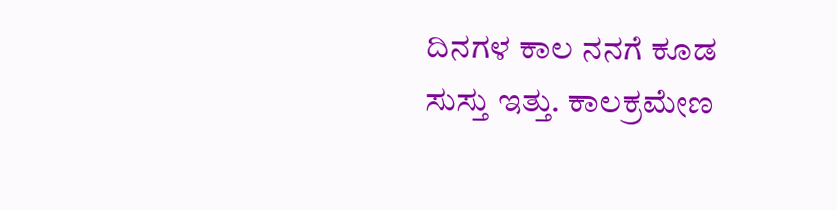ದಿನಗಳ ಕಾಲ ನನಗೆ ಕೂಡ ಸುಸ್ತು ಇತ್ತು. ಕಾಲಕ್ರಮೇಣ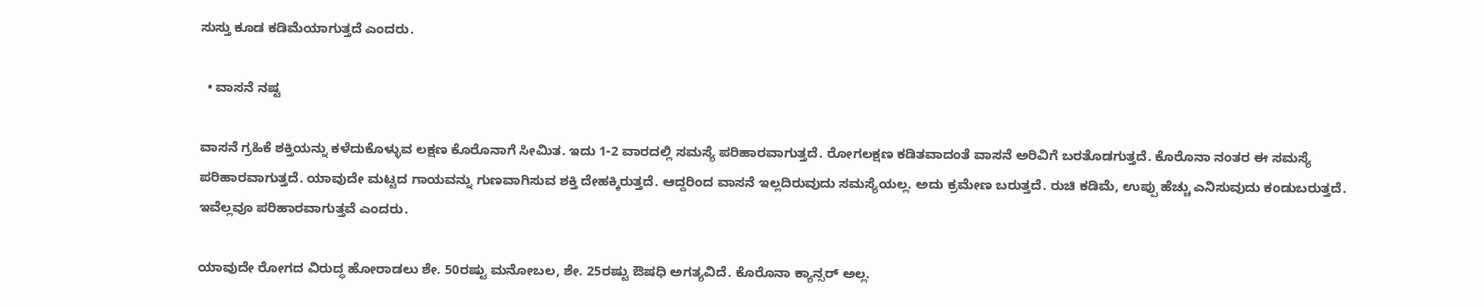ಸುಸ್ತು ಕೂಡ ಕಡಿಮೆಯಾಗುತ್ತದೆ ಎಂದರು.

  • ವಾಸನೆ ನಷ್ಟ

ವಾಸನೆ ಗ್ರಹಿಕೆ ಶಕ್ತಿಯನ್ನು ಕಳೆದುಕೊಳ್ಳುವ ಲಕ್ಷಣ ಕೊರೊನಾಗೆ ಸೀಮಿತ. ಇದು 1-2 ವಾರದಲ್ಲಿ ಸಮಸ್ಯೆ ಪರಿಹಾರವಾಗುತ್ತದೆ. ರೋಗಲಕ್ಷಣ ಕಡಿತವಾದಂತೆ ವಾಸನೆ ಅರಿವಿಗೆ ಬರತೊಡಗುತ್ತದೆ. ಕೊರೊನಾ ನಂತರ ಈ ಸಮಸ್ಯೆ ಪರಿಹಾರವಾಗುತ್ತದೆ. ಯಾವುದೇ ಮಟ್ಟದ ಗಾಯವನ್ನು ಗುಣವಾಗಿಸುವ ಶಕ್ತಿ ದೇಹಕ್ಕಿರುತ್ತದೆ. ಆದ್ದರಿಂದ ವಾಸನೆ ಇಲ್ಲದಿರುವುದು ಸಮಸ್ಯೆಯಲ್ಲ. ಅದು ಕ್ರಮೇಣ ಬರುತ್ತದೆ. ರುಚಿ ಕಡಿಮೆ, ಉಪ್ಪು ಹೆಚ್ಚು ಎನಿಸುವುದು ಕಂಡುಬರುತ್ತದೆ. ಇವೆಲ್ಲವೂ ಪರಿಹಾರವಾಗುತ್ತವೆ ಎಂದರು.

ಯಾವುದೇ ರೋಗದ ವಿರುದ್ಧ ಹೋರಾಡಲು ಶೇ. 50ರಷ್ಟು ಮನೋಬಲ, ಶೇ. 25ರಷ್ಟು ಔಷಧಿ ಅಗತ್ಯವಿದೆ. ಕೊರೊನಾ ಕ್ಯಾನ್ಸರ್ ಅಲ್ಲ.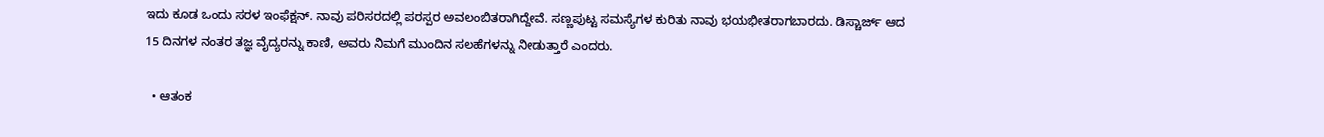ಇದು ಕೂಡ ಒಂದು ಸರಳ ಇಂಫೆಕ್ಷನ್. ನಾವು ಪರಿಸರದಲ್ಲಿ ಪರಸ್ಪರ ಅವಲಂಬಿತರಾಗಿದ್ದೇವೆ. ಸಣ್ಣಪುಟ್ಟ ಸಮಸ್ಯೆಗಳ ಕುರಿತು ನಾವು ಭಯಭೀತರಾಗಬಾರದು. ಡಿಸ್ಚಾರ್ಜ್ ಆದ 15 ದಿನಗಳ ನಂತರ ತಜ್ಞ ವೈದ್ಯರನ್ನು ಕಾಣಿ, ಅವರು ನಿಮಗೆ ಮುಂದಿನ ಸಲಹೆಗಳನ್ನು ನೀಡುತ್ತಾರೆ ಎಂದರು.

  • ಆತಂಕ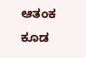ಆತಂಕ ಕೂಡ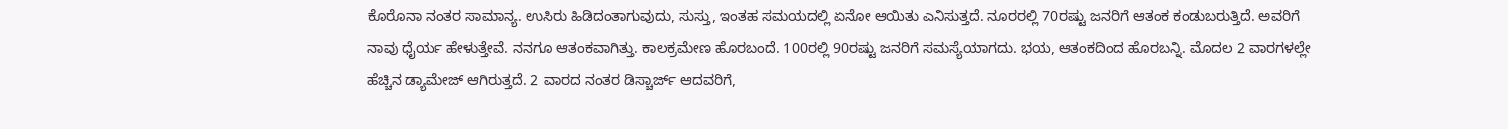ಕೊರೊನಾ ನಂತರ ಸಾಮಾನ್ಯ. ಉಸಿರು ಹಿಡಿದಂತಾಗುವುದು, ಸುಸ್ತು, ಇಂತಹ ಸಮಯದಲ್ಲಿ ಏನೋ ಆಯಿತು ಎನಿಸುತ್ತದೆ. ನೂರರಲ್ಲಿ 70ರಷ್ಟು ಜನರಿಗೆ ಆತಂಕ ಕಂಡುಬರುತ್ತಿದೆ. ಅವರಿಗೆ ನಾವು ಧೈರ್ಯ ಹೇಳುತ್ತೇವೆ. ನನಗೂ ಆತಂಕವಾಗಿತ್ತು. ಕಾಲಕ್ರಮೇಣ ಹೊರಬಂದೆ. 100ರಲ್ಲಿ 90ರಷ್ಟು ಜನರಿಗೆ ಸಮಸ್ಯೆಯಾಗದು. ಭಯ, ಆತಂಕದಿಂದ ಹೊರಬನ್ನಿ. ಮೊದಲ 2 ವಾರಗಳಲ್ಲೇ ಹೆಚ್ಚಿನ ಡ್ಯಾಮೇಜ್ ಆಗಿರುತ್ತದೆ. 2 ವಾರದ ನಂತರ ಡಿಸ್ಚಾರ್ಜ್ ಆದವರಿಗೆ,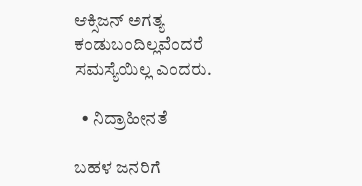ಆಕ್ಸಿಜನ್ ಅಗತ್ಯ ಕಂಡುಬಂದಿಲ್ಲವೆಂದರೆ ಸಮಸ್ಯೆಯಿಲ್ಲ ಎಂದರು.

  • ನಿದ್ರಾಹೀನತೆ

ಬಹಳ ಜನರಿಗೆ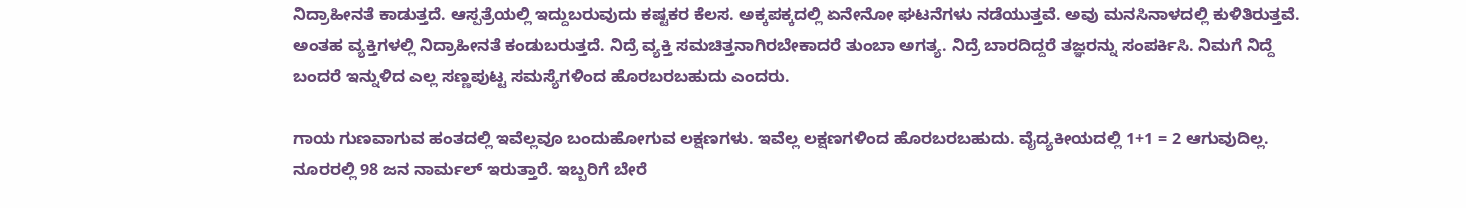ನಿದ್ರಾಹೀನತೆ ಕಾಡುತ್ತದೆ. ಆಸ್ಪತ್ರೆಯಲ್ಲಿ ಇದ್ದುಬರುವುದು ಕಷ್ಟಕರ ಕೆಲಸ. ಅಕ್ಕಪಕ್ಕದಲ್ಲಿ ಏನೇನೋ ಘಟನೆಗಳು ನಡೆಯುತ್ತವೆ. ಅವು ಮನಸಿನಾಳದಲ್ಲಿ ಕುಳಿತಿರುತ್ತವೆ. ಅಂತಹ ವ್ಯಕ್ತಿಗಳಲ್ಲಿ ನಿದ್ರಾಹೀನತೆ ಕಂಡುಬರುತ್ತದೆ. ನಿದ್ರೆ ವ್ಯಕ್ತಿ ಸಮಚಿತ್ತನಾಗಿರಬೇಕಾದರೆ ತುಂಬಾ ಅಗತ್ಯ. ನಿದ್ರೆ ಬಾರದಿದ್ದರೆ ತಜ್ಞರನ್ನು ಸಂಪರ್ಕಿಸಿ. ನಿಮಗೆ ನಿದ್ದೆ ಬಂದರೆ ಇನ್ನುಳಿದ ಎಲ್ಲ ಸಣ್ಣಪುಟ್ಟ ಸಮಸ್ಯೆಗಳಿಂದ ಹೊರಬರಬಹುದು ಎಂದರು.

ಗಾಯ ಗುಣವಾಗುವ ಹಂತದಲ್ಲಿ ಇವೆಲ್ಲವೂ ಬಂದುಹೋಗುವ ಲಕ್ಷಣಗಳು. ಇವೆಲ್ಲ ಲಕ್ಷಣಗಳಿಂದ ಹೊರಬರಬಹುದು. ವೈದ್ಯಕೀಯದಲ್ಲಿ 1+1 = 2 ಆಗುವುದಿಲ್ಲ. ನೂರರಲ್ಲಿ 98 ಜನ ನಾರ್ಮಲ್ ಇರುತ್ತಾರೆ. ಇಬ್ಬರಿಗೆ ಬೇರೆ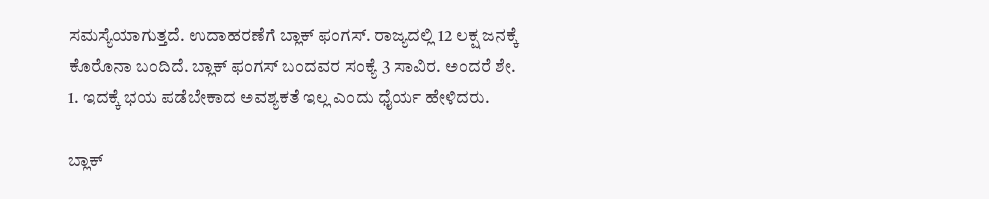ಸಮಸ್ಯೆಯಾಗುತ್ತದೆ. ಉದಾಹರಣೆಗೆ ಬ್ಲಾಕ್ ಫಂಗಸ್. ರಾಜ್ಯದಲ್ಲಿ 12 ಲಕ್ಷ ಜನಕ್ಕೆ ಕೊರೊನಾ ಬಂದಿದೆ. ಬ್ಲಾಕ್ ಫಂಗಸ್ ಬಂದವರ ಸಂಕ್ಯೆ 3 ಸಾವಿರ. ಅಂದರೆ ಶೇ. 1. ಇದಕ್ಕೆ ಭಯ ಪಡೆಬೇಕಾದ ಅವಶ್ಯಕತೆ ಇಲ್ಲ ಎಂದು ಧೈರ್ಯ ಹೇಳಿದರು.

ಬ್ಲಾಕ್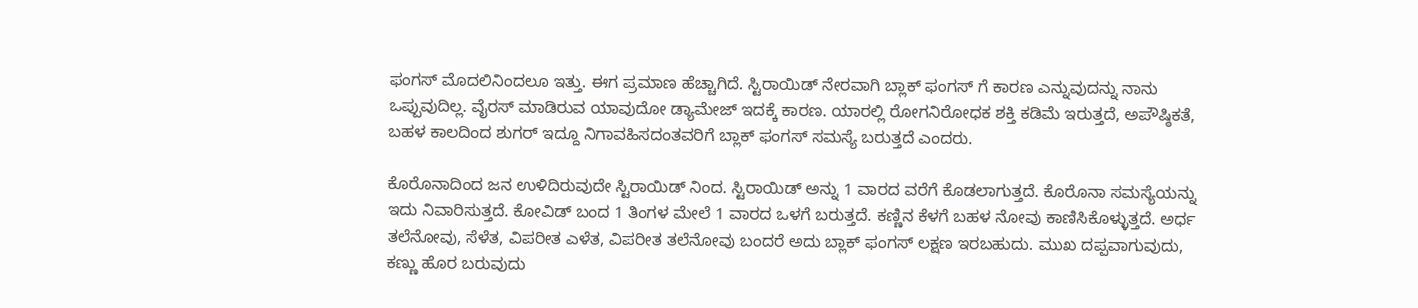ಫಂಗಸ್ ಮೊದಲಿನಿಂದಲೂ ಇತ್ತು. ಈಗ ಪ್ರಮಾಣ ಹೆಚ್ಚಾಗಿದೆ. ಸ್ಟಿರಾಯಿಡ್ ನೇರವಾಗಿ ಬ್ಲಾಕ್ ಫಂಗಸ್ ಗೆ ಕಾರಣ ಎನ್ನುವುದನ್ನು ನಾನು ಒಪ್ಪುವುದಿಲ್ಲ. ವೈರಸ್ ಮಾಡಿರುವ ಯಾವುದೋ ಡ್ಯಾಮೇಜ್ ಇದಕ್ಕೆ ಕಾರಣ. ಯಾರಲ್ಲಿ ರೋಗನಿರೋಧಕ ಶಕ್ತಿ ಕಡಿಮೆ ಇರುತ್ತದೆ, ಅಪೌಷ್ಠಿಕತೆ, ಬಹಳ ಕಾಲದಿಂದ ಶುಗರ್ ಇದ್ದೂ ನಿಗಾವಹಿಸದಂತವರಿಗೆ ಬ್ಲಾಕ್ ಫಂಗಸ್ ಸಮಸ್ಯೆ ಬರುತ್ತದೆ ಎಂದರು.

ಕೊರೊನಾದಿಂದ ಜನ ಉಳಿದಿರುವುದೇ ಸ್ಟಿರಾಯಿಡ್ ನಿಂದ. ಸ್ಟಿರಾಯಿಡ್ ಅನ್ನು 1 ವಾರದ ವರೆಗೆ ಕೊಡಲಾಗುತ್ತದೆ. ಕೊರೊನಾ ಸಮಸ್ಯೆಯನ್ನು ಇದು ನಿವಾರಿಸುತ್ತದೆ. ಕೋವಿಡ್ ಬಂದ 1 ತಿಂಗಳ ಮೇಲೆ 1 ವಾರದ ಒಳಗೆ ಬರುತ್ತದೆ. ಕಣ್ಣಿನ ಕೆಳಗೆ ಬಹಳ ನೋವು ಕಾಣಿಸಿಕೊಳ್ಳುತ್ತದೆ. ಅರ್ಧ ತಲೆನೋವು, ಸೆಳೆತ, ವಿಪರೀತ ಎಳೆತ, ವಿಪರೀತ ತಲೆನೋವು ಬಂದರೆ ಅದು ಬ್ಲಾಕ್ ಫಂಗಸ್ ಲಕ್ಷಣ ಇರಬಹುದು. ಮುಖ ದಪ್ಪವಾಗುವುದು, ಕಣ್ಣು ಹೊರ ಬರುವುದು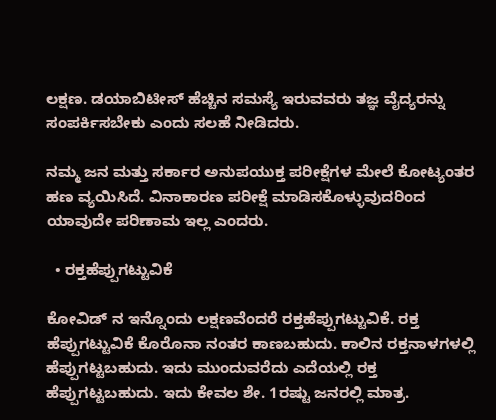ಲಕ್ಷಣ. ಡಯಾಬಿಟೀಸ್ ಹೆಚ್ಚಿನ ಸಮಸ್ಯೆ ಇರುವವರು ತಜ್ಞ ವೈದ್ಯರನ್ನು ಸಂಪರ್ಕಿಸಬೇಕು ಎಂದು ಸಲಹೆ ನೀಡಿದರು.

ನಮ್ಮ ಜನ ಮತ್ತು ಸರ್ಕಾರ ಅನುಪಯುಕ್ತ ಪರೀಕ್ಷೆಗಳ ಮೇಲೆ ಕೋಟ್ಯಂತರ ಹಣ ವ್ಯಯಿಸಿದೆ. ವಿನಾಕಾರಣ ಪರೀಕ್ಷೆ ಮಾಡಿಸಕೊಳ್ಳುವುದರಿಂದ ಯಾವುದೇ ಪರಿಣಾಮ ಇಲ್ಲ ಎಂದರು.

  • ರಕ್ತಹೆಪ್ಪುಗಟ್ಟುವಿಕೆ

ಕೋವಿಡ್ ನ ಇನ್ನೊಂದು ಲಕ್ಷಣವೆಂದರೆ ರಕ್ತಹೆಪ್ಪುಗಟ್ಟುವಿಕೆ. ರಕ್ತ ಹೆಪ್ಪುಗಟ್ಟುವಿಕೆ ಕೊರೊನಾ ನಂತರ ಕಾಣಬಹುದು. ಕಾಲಿನ ರಕ್ತನಾಳಗಳಲ್ಲಿ ಹೆಪ್ಪುಗಟ್ಟಬಹುದು. ಇದು ಮುಂದುವರೆದು ಎದೆಯಲ್ಲಿ ರಕ್ತ ಹೆಪ್ಪುಗಟ್ಟಬಹುದು. ಇದು ಕೇವಲ ಶೇ. 1ರಷ್ಟು ಜನರಲ್ಲಿ ಮಾತ್ರ.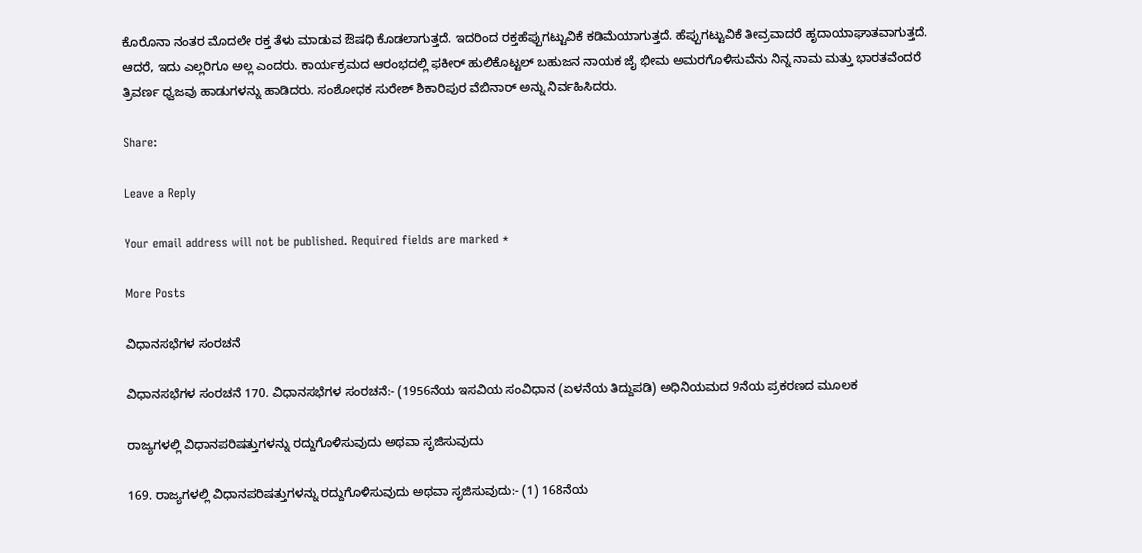ಕೊರೊನಾ ನಂತರ ಮೊದಲೇ ರಕ್ತ ತೆಳು ಮಾಡುವ ಔಷಧಿ ಕೊಡಲಾಗುತ್ತದೆ. ಇದರಿಂದ ರಕ್ತಹೆಪ್ಪುಗಟ್ಟುವಿಕೆ ಕಡಿಮೆಯಾಗುತ್ತದೆ. ಹೆಪ್ಪುಗಟ್ಟುವಿಕೆ ತೀವ್ರವಾದರೆ ಹೃದಾಯಾಘಾತವಾಗುತ್ತದೆ. ಆದರೆ, ಇದು ಎಲ್ಲರಿಗೂ ಅಲ್ಲ ಎಂದರು. ಕಾರ್ಯಕ್ರಮದ ಆರಂಭದಲ್ಲಿ ಫಕೀರ್ ಹುಲಿಕೊಟ್ಟಲ್ ಬಹುಜನ ನಾಯಕ ಜೈ ಭೀಮ ಅಮರಗೊಳಿಸುವೆನು ನಿನ್ನ ನಾಮ ಮತ್ತು ಭಾರತವೆಂದರೆ ತ್ರಿವರ್ಣ ಧ್ವಜವು ಹಾಡುಗಳನ್ನು ಹಾಡಿದರು. ಸಂಶೋಧಕ ಸುರೇಶ್ ಶಿಕಾರಿಪುರ ವೆಬಿನಾರ್ ಅನ್ನು ನಿರ್ವಹಿಸಿದರು.

Share:

Leave a Reply

Your email address will not be published. Required fields are marked *

More Posts

ವಿಧಾನಸಭೆಗಳ ಸಂರಚನೆ

ವಿಧಾನಸಭೆಗಳ ಸಂರಚನೆ 170. ವಿಧಾನಸಭೆಗಳ ಸಂರಚನೆ:- (1956ನೆಯ ಇಸವಿಯ ಸಂವಿಧಾನ (ಏಳನೆಯ ತಿದ್ದುಪಡಿ) ಅಧಿನಿಯಮದ 9ನೆಯ ಪ್ರಕರಣದ ಮೂಲಕ

ರಾಜ್ಯಗಳಲ್ಲಿ ವಿಧಾನಪರಿಷತ್ತುಗಳನ್ನು ರದ್ದುಗೊಳಿಸುವುದು ಅಥವಾ ಸೃಜಿಸುವುದು

169. ರಾಜ್ಯಗಳಲ್ಲಿ ವಿಧಾನಪರಿಷತ್ತುಗಳನ್ನು ರದ್ದುಗೊಳಿಸುವುದು ಅಥವಾ ಸೃಜಿಸುವುದು:- (1) 168ನೆಯ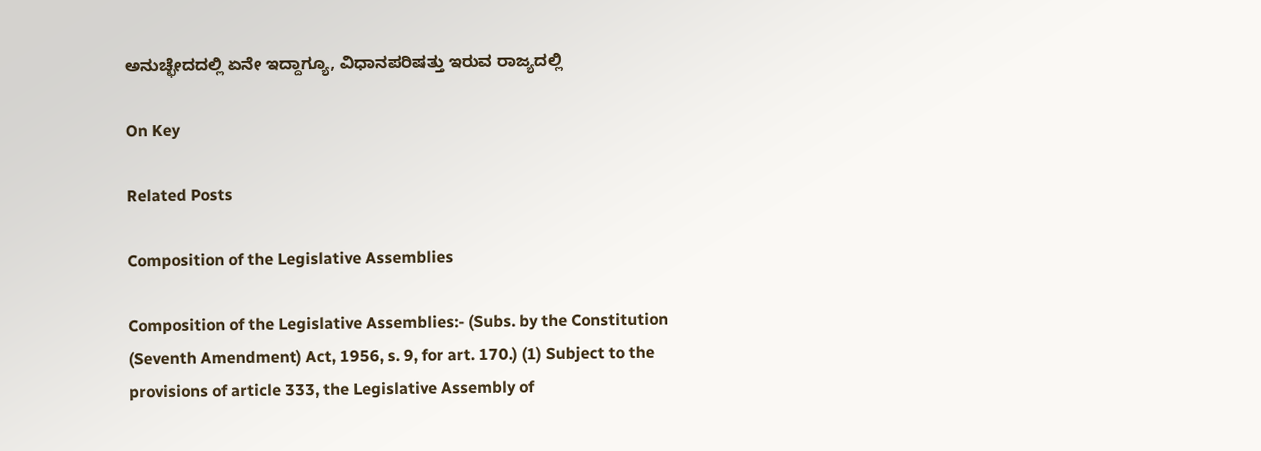ಅನುಚ್ಛೇದದಲ್ಲಿ ಏನೇ ಇದ್ದಾಗ್ಯೂ, ವಿಧಾನಪರಿಷತ್ತು ಇರುವ ರಾಜ್ಯದಲ್ಲಿ

On Key

Related Posts

Composition of the Legislative Assemblies

Composition of the Legislative Assemblies:- (Subs. by the Constitution (Seventh Amendment) Act, 1956, s. 9, for art. 170.) (1) Subject to the provisions of article 333, the Legislative Assembly of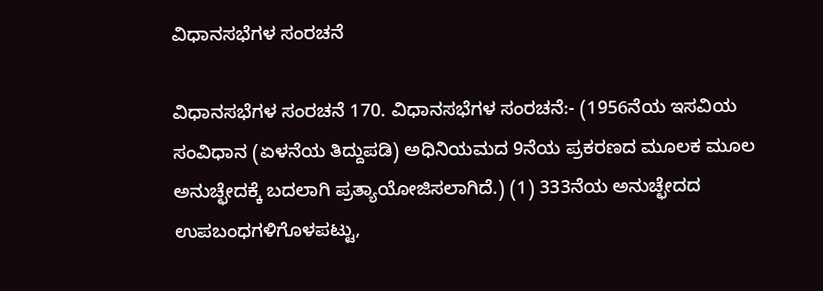ವಿಧಾನಸಭೆಗಳ ಸಂರಚನೆ

ವಿಧಾನಸಭೆಗಳ ಸಂರಚನೆ 170. ವಿಧಾನಸಭೆಗಳ ಸಂರಚನೆ:- (1956ನೆಯ ಇಸವಿಯ ಸಂವಿಧಾನ (ಏಳನೆಯ ತಿದ್ದುಪಡಿ) ಅಧಿನಿಯಮದ 9ನೆಯ ಪ್ರಕರಣದ ಮೂಲಕ ಮೂಲ ಅನುಚ್ಛೇದಕ್ಕೆ ಬದಲಾಗಿ ಪ್ರತ್ಯಾಯೋಜಿಸಲಾಗಿದೆ.) (1) 333ನೆಯ ಅನುಚ್ಛೇದದ ಉಪಬಂಧಗಳಿಗೊಳಪಟ್ಟು,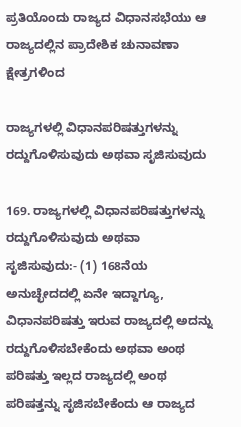ಪ್ರತಿಯೊಂದು ರಾಜ್ಯದ ವಿಧಾನಸಭೆಯು ಆ ರಾಜ್ಯದಲ್ಲಿನ ಪ್ರಾದೇಶಿಕ ಚುನಾವಣಾ ಕ್ಷೇತ್ರಗಳಿಂದ

ರಾಜ್ಯಗಳಲ್ಲಿ ವಿಧಾನಪರಿಷತ್ತುಗಳನ್ನು ರದ್ದುಗೊಳಿಸುವುದು ಅಥವಾ ಸೃಜಿಸುವುದು

169. ರಾಜ್ಯಗಳಲ್ಲಿ ವಿಧಾನಪರಿಷತ್ತುಗಳನ್ನು ರದ್ದುಗೊಳಿಸುವುದು ಅಥವಾ ಸೃಜಿಸುವುದು:- (1) 168ನೆಯ ಅನುಚ್ಛೇದದಲ್ಲಿ ಏನೇ ಇದ್ದಾಗ್ಯೂ, ವಿಧಾನಪರಿಷತ್ತು ಇರುವ ರಾಜ್ಯದಲ್ಲಿ ಅದನ್ನು ರದ್ದುಗೊಳಿಸಬೇಕೆಂದು ಅಥವಾ ಅಂಥ ಪರಿಷತ್ತು ಇಲ್ಲದ ರಾಜ್ಯದಲ್ಲಿ ಅಂಥ ಪರಿಷತ್ತನ್ನು ಸೃಜಿಸಬೇಕೆಂದು ಆ ರಾಜ್ಯದ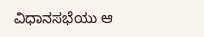ವಿಧಾನಸಭೆಯು ಆ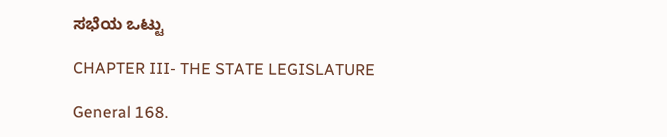ಸಭೆಯ ಒಟ್ಟು

CHAPTER III- THE STATE LEGISLATURE

General 168.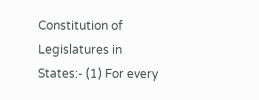Constitution of Legislatures in States:- (1) For every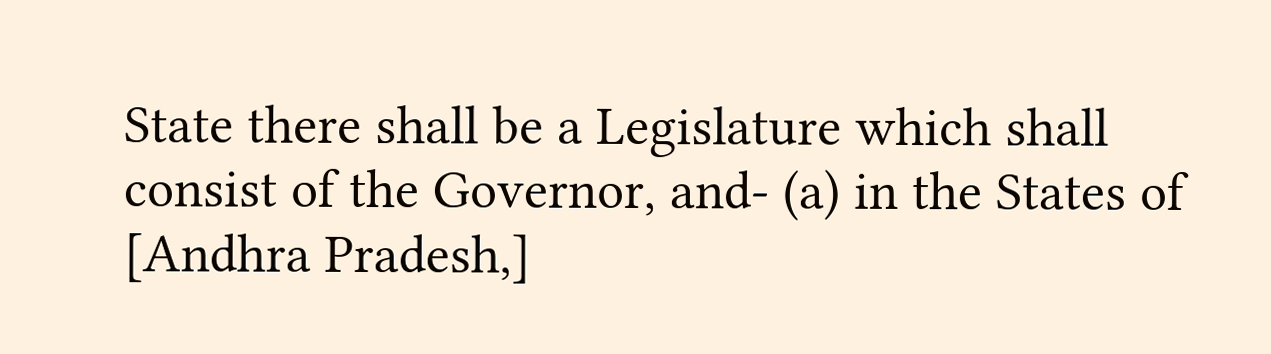State there shall be a Legislature which shall consist of the Governor, and- (a) in the States of [Andhra Pradesh,]